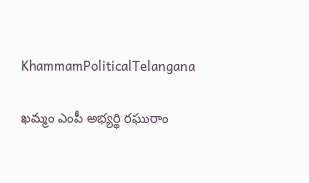KhammamPoliticalTelangana

ఖమ్మం ఎంపీ అభ్యర్థి రఘురాం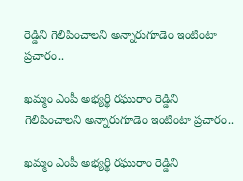రెడ్డిని గెలిపించాలని అన్నారుగూడెం ఇంటింటా ప్రచారం..

ఖమ్మం ఎంపీ అభ్యర్థి రఘురాం రెడ్డిని గెలిపించాలని అన్నారుగూడెం ఇంటింటా ప్రచారం..

ఖమ్మం ఎంపీ అభ్యర్థి రఘురాం రెడ్డిని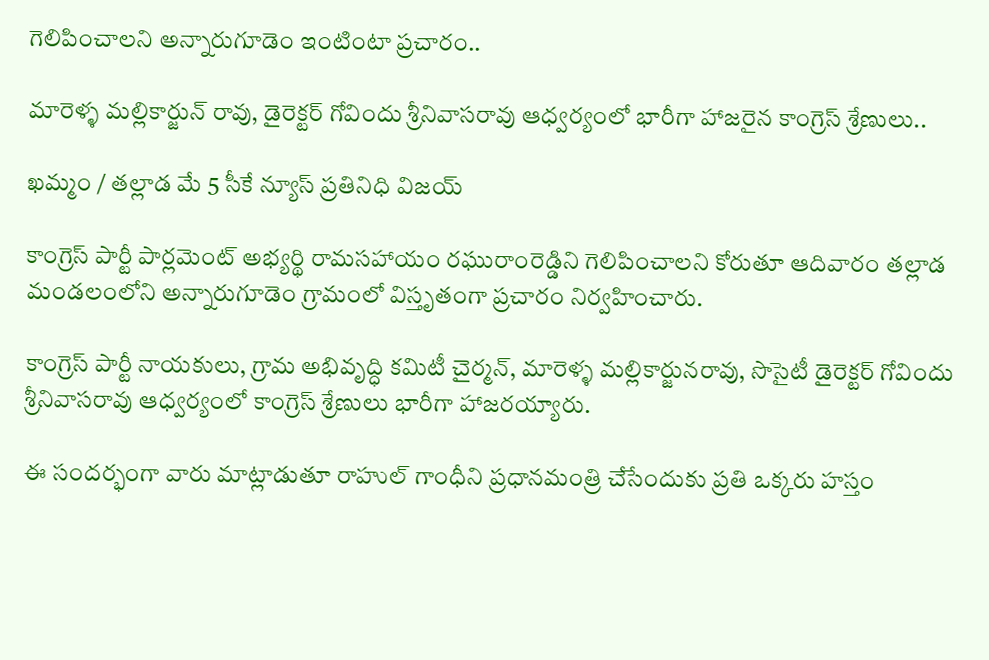గెలిపించాలని అన్నారుగూడెం ఇంటింటా ప్రచారం..

మారెళ్ళ మల్లికార్జున్ రావు, డైరెక్టర్ గోవిందు శ్రీనివాసరావు ఆధ్వర్యంలో భారీగా హాజరైన కాంగ్రెస్ శ్రేణులు..

ఖమ్మం / తల్లాడ మే 5 సీకే న్యూస్ ప్రతినిధి విజయ్

కాంగ్రెస్ పార్టీ పార్లమెంట్ అభ్యర్థి రామసహాయం రఘురాంరెడ్డిని గెలిపించాలని కోరుతూ ఆదివారం తల్లాడ మండలంలోని అన్నారుగూడెం గ్రామంలో విస్తృతంగా ప్రచారం నిర్వహించారు.

కాంగ్రెస్ పార్టీ నాయకులు, గ్రామ అభివృద్ధి కమిటీ చైర్మన్, మారెళ్ళ మల్లికార్జునరావు, సొసైటీ డైరెక్టర్ గోవిందు శ్రీనివాసరావు ఆధ్వర్యంలో కాంగ్రెస్ శ్రేణులు భారీగా హాజరయ్యారు.

ఈ సందర్భంగా వారు మాట్లాడుతూ రాహుల్ గాంధీని ప్రధానమంత్రి చేసేందుకు ప్రతి ఒక్కరు హస్తం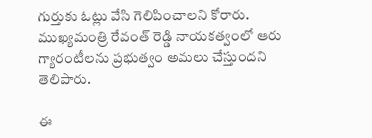గుర్తుకు ఓట్లు వేసి గెలిపించాలని కోరారు. ముఖ్యమంత్రి రేవంత్ రెడ్డి నాయకత్వంలో ఆరు గ్యారంటీలను ప్రభుత్వం అమలు చేస్తుందని తెలిపారు.

ఈ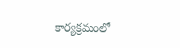కార్యక్రమంలో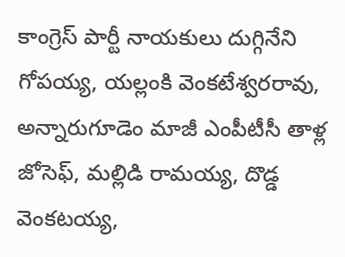కాంగ్రెస్ పార్టీ నాయకులు దుగ్గినేని గోపయ్య, యల్లంకి వెంకటేశ్వరరావు, అన్నారుగూడెం మాజీ ఎంపీటీసీ తాళ్ల జోసెఫ్, మల్లిడి రామయ్య, దొడ్డ వెంకటయ్య,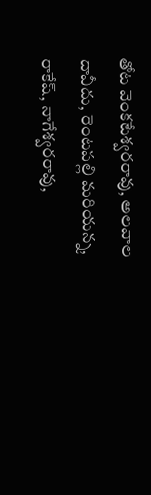తోట వెంకటేశ్వరరావు, అలవాల దావీదు, రెంటపల్లి మరియన్న, రాకేష్, నాగేశ్వరరావు,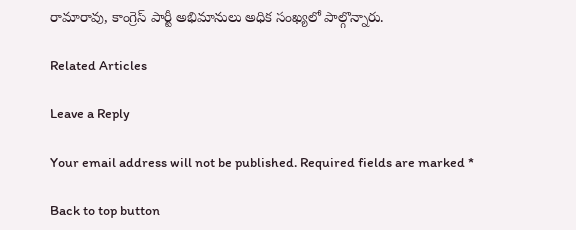రామారావు, కాంగ్రెస్ పార్టీ అభిమానులు అధిక సంఖ్యలో పాల్గొన్నారు.

Related Articles

Leave a Reply

Your email address will not be published. Required fields are marked *

Back to top button